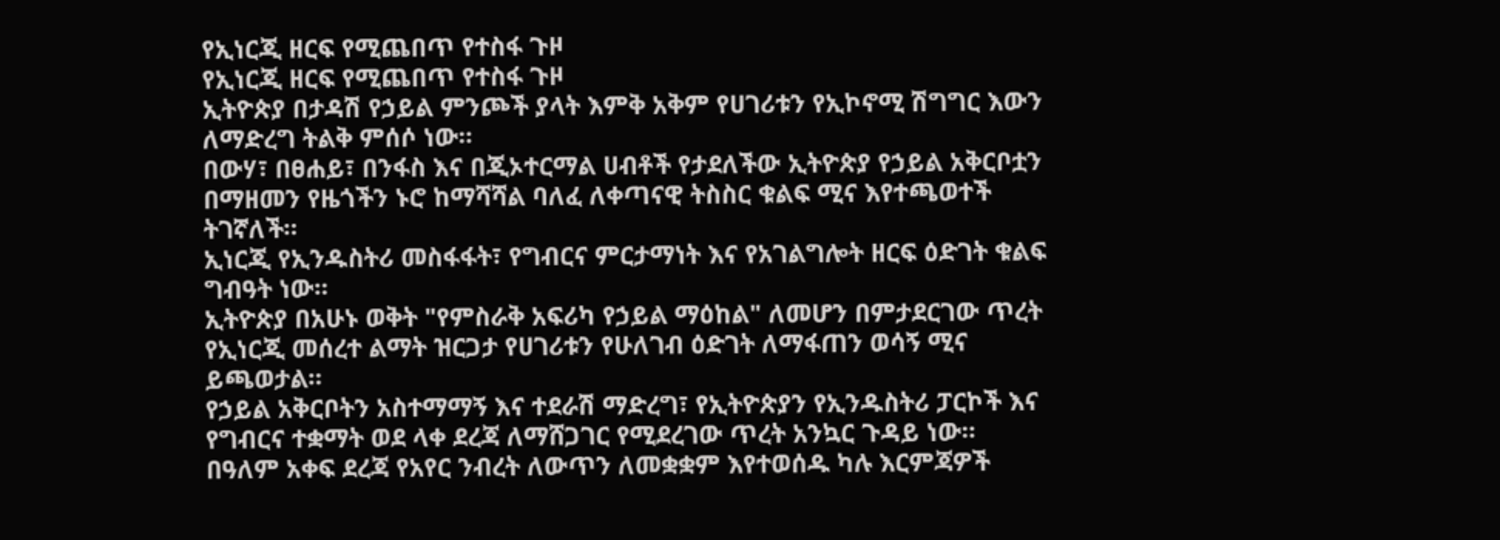የኢነርጂ ዘርፍ የሚጨበጥ የተስፋ ጉዞ
የኢነርጂ ዘርፍ የሚጨበጥ የተስፋ ጉዞ
ኢትዮጵያ በታዳሽ የኃይል ምንጮች ያላት እምቅ አቅም የሀገሪቱን የኢኮኖሚ ሽግግር እውን ለማድረግ ትልቅ ምሰሶ ነው።
በውሃ፣ በፀሐይ፣ በንፋስ እና በጂኦተርማል ሀብቶች የታደለችው ኢትዮጵያ የኃይል አቅርቦቷን በማዘመን የዜጎችን ኑሮ ከማሻሻል ባለፈ ለቀጣናዊ ትስስር ቁልፍ ሚና እየተጫወተች ትገኛለች።
ኢነርጂ የኢንዱስትሪ መስፋፋት፣ የግብርና ምርታማነት እና የአገልግሎት ዘርፍ ዕድገት ቁልፍ ግብዓት ነው።
ኢትዮጵያ በአሁኑ ወቅት "የምስራቅ አፍሪካ የኃይል ማዕከል" ለመሆን በምታደርገው ጥረት የኢነርጂ መሰረተ ልማት ዝርጋታ የሀገሪቱን የሁለገብ ዕድገት ለማፋጠን ወሳኝ ሚና ይጫወታል።
የኃይል አቅርቦትን አስተማማኝ እና ተደራሽ ማድረግ፣ የኢትዮጵያን የኢንዱስትሪ ፓርኮች እና የግብርና ተቋማት ወደ ላቀ ደረጃ ለማሸጋገር የሚደረገው ጥረት አንኳር ጉዳይ ነው።
በዓለም አቀፍ ደረጃ የአየር ንብረት ለውጥን ለመቋቋም እየተወሰዱ ካሉ እርምጃዎች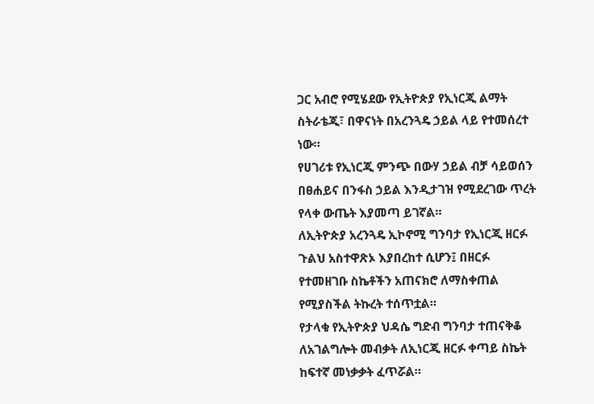ጋር አብሮ የሚሄደው የኢትዮጵያ የኢነርጂ ልማት ስትራቴጂ፣ በዋናነት በአረንጓዴ ኃይል ላይ የተመሰረተ ነው።
የሀገሪቱ የኢነርጂ ምንጭ በውሃ ኃይል ብቻ ሳይወሰን በፀሐይና በንፋስ ኃይል እንዲታገዝ የሚደረገው ጥረት የላቀ ውጤት እያመጣ ይገኛል።
ለኢትዮጵያ አረንጓዴ ኢኮኖሚ ግንባታ የኢነርጂ ዘርፉ ጉልህ አስተዋጽኦ እያበረከተ ሲሆን፤ በዘርፉ የተመዘገቡ ስኬቶችን አጠናክሮ ለማስቀጠል የሚያስችል ትኩረት ተሰጥቷል።
የታላቁ የኢትዮጵያ ህዳሴ ግድብ ግንባታ ተጠናቅቆ ለአገልግሎት መብቃት ለኢነርጂ ዘርፉ ቀጣይ ስኬት ከፍተኛ መነቃቃት ፈጥሯል።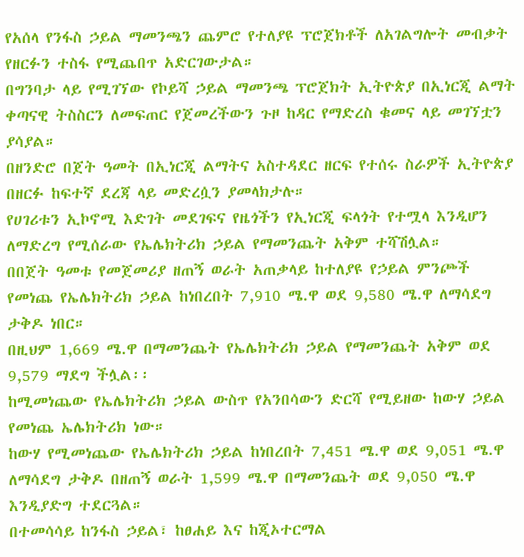የአሰላ የንፋስ ኃይል ማመንጫን ጨምሮ የተለያዩ ፕሮጀክቶች ለአገልግሎት መብቃት የዘርፉን ተስፋ የሚጨበጥ አድርገውታል።
በግንባታ ላይ የሚገኘው የኮይሻ ኃይል ማመንጫ ፕሮጀክት ኢትዮጵያ በኢነርጂ ልማት ቀጣናዊ ትስስርን ለመፍጠር የጀመረችውን ጉዞ ከዳር የማድረስ ቁመና ላይ መገኘቷን ያሳያል።
በዘንድሮ በጀት ዓመት በኢነርጂ ልማትና አስተዳደር ዘርፍ የተሰሩ ስራዎች ኢትዮጵያ በዘርፉ ከፍተኛ ደረጃ ላይ መድረሷን ያመላክታሉ።
የሀገሪቱን ኢኮኖሚ እድገት መደገፍና የዜጎችን የኢነርጂ ፍላጎት የተሟላ እንዲሆን ለማድረግ የሚሰራው የኤሌክትሪክ ኃይል የማመንጨት አቅም ተሻሽሏል።
በበጀት ዓመቱ የመጀመሪያ ዘጠኝ ወራት አጠቃላይ ከተለያዩ የኃይል ምንጮች የመነጨ የኤሌክትሪክ ኃይል ከነበረበት 7,910 ሜ.ዋ ወደ 9,580 ሜ.ዋ ለማሳደግ ታቅዶ ነበር።
በዚህም 1,669 ሜ.ዋ በማመንጨት የኤሌክትሪክ ኃይል የማመንጨት አቅም ወደ 9,579 ማደግ ችሏል፡፡
ከሚመነጨው የኤሌክትሪክ ኃይል ውስጥ የአንበሳውን ድርሻ የሚይዘው ከውሃ ኃይል የመነጨ ኤሌክትሪክ ነው።
ከውሃ የሚመነጨው የኤሌክትሪክ ኃይል ከነበረበት 7,451 ሜ.ዋ ወደ 9,051 ሜ.ዋ ለማሳደግ ታቅዶ በዘጠኝ ወራት 1,599 ሜ.ዋ በማመንጨት ወደ 9,050 ሜ.ዋ እንዲያድግ ተደርጓል።
በተመሳሳይ ከንፋስ ኃይል፣ ከፀሐይ እና ከጂኦተርማል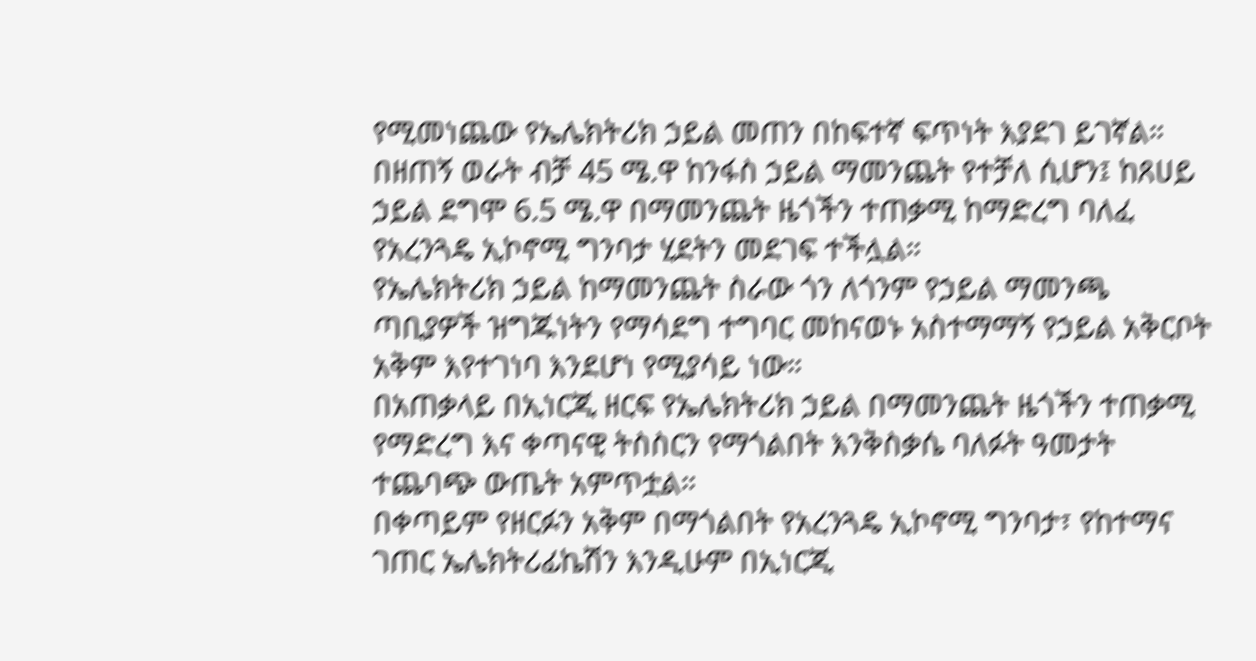የሚመነጨው የኤሌክትሪክ ኃይል መጠን በከፍተኛ ፍጥነት እያደገ ይገኛል።
በዘጠኝ ወራት ብቻ 45 ሜ.ዋ ከንፋስ ኃይል ማመንጨት የተቻለ ሲሆን፤ ከጸሀይ ኃይል ደግሞ 6.5 ሜ.ዋ በማመንጨት ዜጎችን ተጠቃሚ ከማድረግ ባለፈ የአረንጓዴ ኢኮኖሚ ግንባታ ሂደትን መደገፍ ተችሏል።
የኤሌክትሪክ ኃይል ከማመንጨት ስራው ጎን ለጎንም የኃይል ማመንጫ ጣቢያዎች ዝግጁነትን የማሳደግ ተግባር መከናወኑ አስተማማኝ የኃይል አቅርቦት አቅም እየተገነባ እንደሆነ የሚያሳይ ነው።
በአጠቃላይ በኢነርጂ ዘርፍ የኤሌክትሪክ ኃይል በማመንጨት ዜጎችን ተጠቃሚ የማድረግ እና ቀጣናዊ ትስስርን የማጎልበት እንቅስቃሴ ባለፉት ዓመታት ተጨባጭ ውጤት አምጥቷል።
በቀጣይም የዘርፉን አቅም በማጎልበት የአረንጓዴ ኢኮኖሚ ግንባታ፣ የከተማና ገጠር ኤሌክትሪፊኬሽን እንዲሁም በኢነርጂ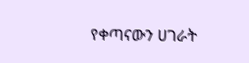የቀጣናውን ሀገራት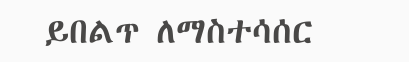ይበልጥ ለማስተሳሰር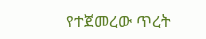የተጀመረው ጥረት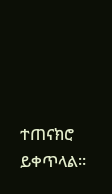ተጠናክሮ ይቀጥላል።